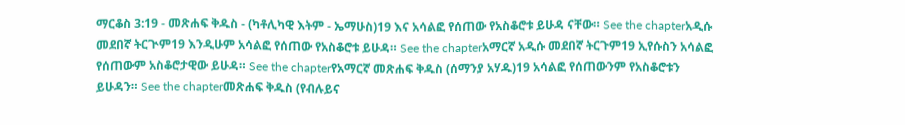ማርቆስ 3:19 - መጽሐፍ ቅዱስ - (ካቶሊካዊ እትም - ኤማሁስ)19 እና አሳልፎ የሰጠው የአስቆሮቱ ይሁዳ ናቸው። See the chapterአዲሱ መደበኛ ትርጒም19 እንዲሁም አሳልፎ የሰጠው የአስቆሮቱ ይሁዳ። See the chapterአማርኛ አዲሱ መደበኛ ትርጉም19 ኢየሱስን አሳልፎ የሰጠውም አስቆሮታዊው ይሁዳ። See the chapterየአማርኛ መጽሐፍ ቅዱስ (ሰማንያ አሃዱ)19 አሳልፎ የሰጠውንም የአስቆሮቱን ይሁዳን። See the chapterመጽሐፍ ቅዱስ (የብሉይና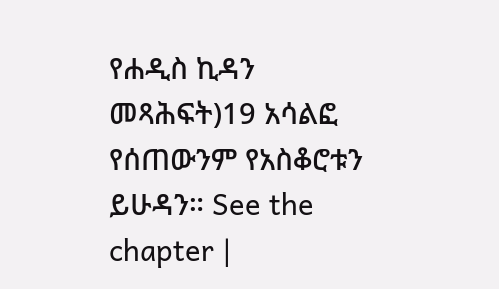የሐዲስ ኪዳን መጻሕፍት)19 አሳልፎ የሰጠውንም የአስቆሮቱን ይሁዳን። See the chapter |